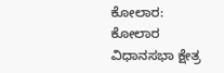ಕೋಲಾರ: ಕೋಲಾರ ವಿಧಾನಸಭಾ ಕ್ಷೇತ್ರ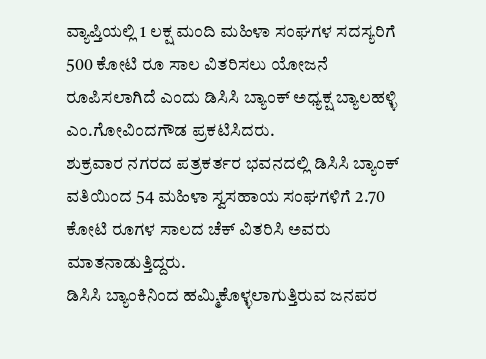ವ್ಯಾಪ್ತಿಯಲ್ಲಿ 1 ಲಕ್ಷ ಮಂದಿ ಮಹಿಳಾ ಸಂಘಗಳ ಸದಸ್ಯರಿಗೆ 500 ಕೋಟಿ ರೂ ಸಾಲ ವಿತರಿಸಲು ಯೋಜನೆ ರೂಪಿಸಲಾಗಿದೆ ಎಂದು ಡಿಸಿಸಿ ಬ್ಯಾಂಕ್ ಅಧ್ಯಕ್ಷ ಬ್ಯಾಲಹಳ್ಳಿ ಎಂ.ಗೋವಿಂದಗೌಡ ಪ್ರಕಟಿಸಿದರು.
ಶುಕ್ರವಾರ ನಗರದ ಪತ್ರಕರ್ತರ ಭವನದಲ್ಲಿ ಡಿಸಿಸಿ ಬ್ಯಾಂಕ್ ವತಿಯಿಂದ 54 ಮಹಿಳಾ ಸ್ವಸಹಾಯ ಸಂಘಗಳಿಗೆ 2.70 ಕೋಟಿ ರೂಗಳ ಸಾಲದ ಚೆಕ್ ವಿತರಿಸಿ ಅವರು ಮಾತನಾಡುತ್ತಿದ್ದರು.
ಡಿಸಿಸಿ ಬ್ಯಾಂಕಿನಿಂದ ಹಮ್ಮಿಕೊಳ್ಳಲಾಗುತ್ತಿರುವ ಜನಪರ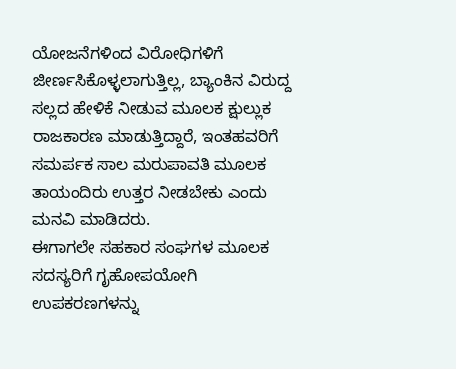ಯೋಜನೆಗಳಿಂದ ವಿರೋಧಿಗಳಿಗೆ ಜೀರ್ಣಸಿಕೊಳ್ಳಲಾಗುತ್ತಿಲ್ಲ, ಬ್ಯಾಂಕಿನ ವಿರುದ್ದ ಸಲ್ಲದ ಹೇಳಿಕೆ ನೀಡುವ ಮೂಲಕ ಕ್ಷುಲ್ಲುಕ ರಾಜಕಾರಣ ಮಾಡುತ್ತಿದ್ದಾರೆ, ಇಂತಹವರಿಗೆ ಸಮರ್ಪಕ ಸಾಲ ಮರುಪಾವತಿ ಮೂಲಕ ತಾಯಂದಿರು ಉತ್ತರ ನೀಡಬೇಕು ಎಂದು ಮನವಿ ಮಾಡಿದರು.
ಈಗಾಗಲೇ ಸಹಕಾರ ಸಂಘಗಳ ಮೂಲಕ ಸದಸ್ಯರಿಗೆ ಗೃಹೋಪಯೋಗಿ ಉಪಕರಣಗಳನ್ನು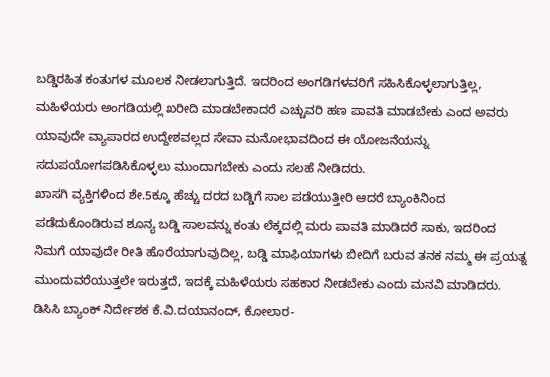ಬಡ್ಡಿರಹಿತ ಕಂತುಗಳ ಮೂಲಕ ನೀಡಲಾಗುತ್ತಿದೆ. ಇದರಿಂದ ಅಂಗಡಿಗಳವರಿಗೆ ಸಹಿಸಿಕೊಳ್ಳಲಾಗುತ್ತಿಲ್ಲ, ಮಹಿಳೆಯರು ಅಂಗಡಿಯಲ್ಲಿ ಖರೀದಿ ಮಾಡಬೇಕಾದರೆ ಎಚ್ಚುವರಿ ಹಣ ಪಾವತಿ ಮಾಡಬೇಕು ಎಂದ ಅವರು ಯಾವುದೇ ವ್ಯಾಪಾರದ ಉದ್ದೇಶವಲ್ಲದ ಸೇವಾ ಮನೋಭಾವದಿಂದ ಈ ಯೋಜನೆಯನ್ನು ಸದುಪಯೋಗಪಡಿಸಿಕೊಳ್ಳಲು ಮುಂದಾಗಬೇಕು ಎಂದು ಸಲಹೆ ನೀಡಿದರು.
ಖಾಸಗಿ ವ್ಯಕ್ತಿಗಳಿಂದ ಶೇ.5ಕ್ಕೂ ಹೆಚ್ಚು ದರದ ಬಡ್ಡಿಗೆ ಸಾಲ ಪಡೆಯುತ್ತೀರಿ ಆದರೆ ಬ್ಯಾಂಕಿನಿಂದ ಪಡೆದುಕೊಂಡಿರುವ ಶೂನ್ಯ ಬಡ್ಡಿ ಸಾಲವನ್ನು ಕಂತು ಲೆಕ್ಕದಲ್ಲಿ ಮರು ಪಾವತಿ ಮಾಡಿದರೆ ಸಾಕು, ಇದರಿಂದ ನಿಮಗೆ ಯಾವುದೇ ರೀತಿ ಹೊರೆಯಾಗುವುದಿಲ್ಲ, ಬಡ್ಡಿ ಮಾಫಿಯಾಗಳು ಬೀದಿಗೆ ಬರುವ ತನಕ ನಮ್ಮ ಈ ಪ್ರಯತ್ನ ಮುಂದುವರೆಯುತ್ತಲೇ ಇರುತ್ತದೆ, ಇದಕ್ಕೆ ಮಹಿಳೆಯರು ಸಹಕಾರ ನೀಡಬೇಕು ಎಂದು ಮನವಿ ಮಾಡಿದರು.
ಡಿಸಿಸಿ ಬ್ಯಾಂಕ್ ನಿರ್ದೇಶಕ ಕೆ.ವಿ.ದಯಾನಂದ್, ಕೋಲಾರ-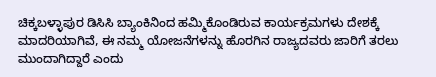ಚಿಕ್ಕಬಳ್ಳಾಪುರ ಡಿಸಿಸಿ ಬ್ಯಾಂಕಿನಿಂದ ಹಮ್ಮಿಕೊಂಡಿರುವ ಕಾರ್ಯಕ್ರಮಗಳು ದೇಶಕ್ಕೆ ಮಾದರಿಯಾಗಿವೆ, ಈ ನಮ್ಮ ಯೋಜನೆಗಳನ್ನು ಹೊರಗಿನ ರಾಜ್ಯದವರು ಜಾರಿಗೆ ತರಲು ಮುಂದಾಗಿದ್ದಾರೆ ಎಂದು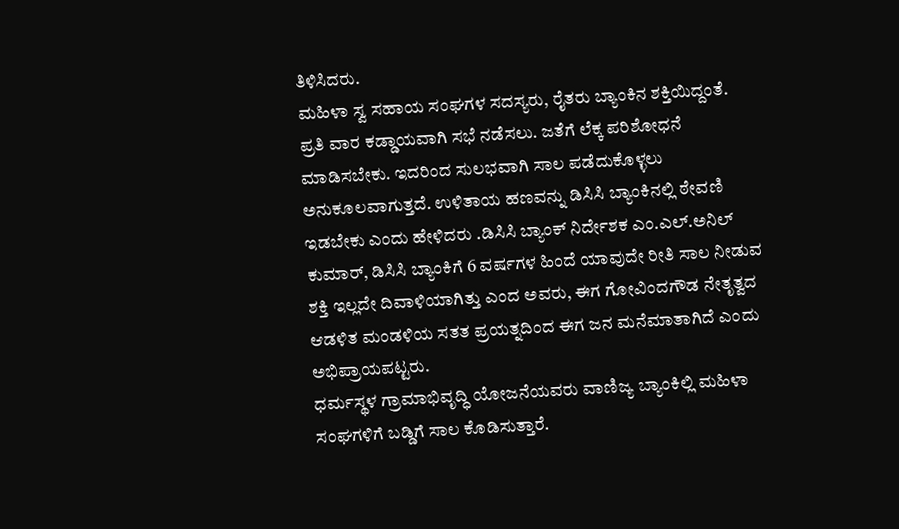ತಿಳಿಸಿದರು.
ಮಹಿಳಾ ಸ್ವ ಸಹಾಯ ಸಂಘಗಳ ಸದಸ್ಯರು, ರೈತರು ಬ್ಯಾಂಕಿನ ಶಕ್ತಿಯಿದ್ದಂತೆ. ಪ್ರತಿ ವಾರ ಕಡ್ಡಾಯವಾಗಿ ಸಭೆ ನಡೆಸಲು. ಜತೆಗೆ ಲೆಕ್ಕ ಪರಿಶೋಧನೆ ಮಾಡಿಸಬೇಕು. ಇದರಿಂದ ಸುಲಭವಾಗಿ ಸಾಲ ಪಡೆದುಕೊಳ್ಳಲು ಅನುಕೂಲವಾಗುತ್ತದೆ. ಉಳಿತಾಯ ಹಣವನ್ನು ಡಿಸಿಸಿ ಬ್ಯಾಂಕಿನಲ್ಲಿ ಠೇವಣಿ ಇಡಬೇಕು ಎಂದು ಹೇಳಿದರು .ಡಿಸಿಸಿ ಬ್ಯಾಂಕ್ ನಿರ್ದೇಶಕ ಎಂ.ಎಲ್.ಅನಿಲ್ ಕುಮಾರ್, ಡಿಸಿಸಿ ಬ್ಯಾಂಕಿಗೆ 6 ವರ್ಷಗಳ ಹಿಂದೆ ಯಾವುದೇ ರೀತಿ ಸಾಲ ನೀಡುವ ಶಕ್ತಿ ಇಲ್ಲದೇ ದಿವಾಳಿಯಾಗಿತ್ತು ಎಂದ ಅವರು, ಈಗ ಗೋವಿಂದಗೌಡ ನೇತೃತ್ವದ ಆಡಳಿತ ಮಂಡಳಿಯ ಸತತ ಪ್ರಯತ್ನದಿಂದ ಈಗ ಜನ ಮನೆಮಾತಾಗಿದೆ ಎಂದು ಅಭಿಪ್ರಾಯಪಟ್ಟರು.
ಧರ್ಮಸ್ಥಳ ಗ್ರಾಮಾಭಿವೃದ್ಧಿ ಯೋಜನೆಯವರು ವಾಣಿಜ್ಯ ಬ್ಯಾಂಕಿಲ್ಲಿ ಮಹಿಳಾ ಸಂಘಗಳಿಗೆ ಬಡ್ಡಿಗೆ ಸಾಲ ಕೊಡಿಸುತ್ತಾರೆ.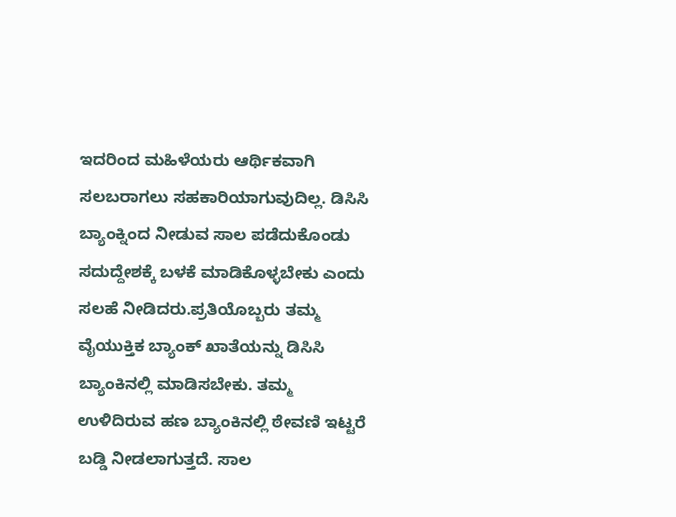ಇದರಿಂದ ಮಹಿಳೆಯರು ಆರ್ಥಿಕವಾಗಿ ಸಲಬರಾಗಲು ಸಹಕಾರಿಯಾಗುವುದಿಲ್ಲ. ಡಿಸಿಸಿ ಬ್ಯಾಂಕ್ನಿಂದ ನೀಡುವ ಸಾಲ ಪಡೆದುಕೊಂಡು ಸದುದ್ದೇಶಕ್ಕೆ ಬಳಕೆ ಮಾಡಿಕೊಳ್ಳಬೇಕು ಎಂದು ಸಲಹೆ ನೀಡಿದರು.ಪ್ರತಿಯೊಬ್ಬರು ತಮ್ಮ ವೈಯುಕ್ತಿಕ ಬ್ಯಾಂಕ್ ಖಾತೆಯನ್ನು ಡಿಸಿಸಿ ಬ್ಯಾಂಕಿನಲ್ಲಿ ಮಾಡಿಸಬೇಕು. ತಮ್ಮ ಉಳಿದಿರುವ ಹಣ ಬ್ಯಾಂಕಿನಲ್ಲಿ ಠೇವಣಿ ಇಟ್ಟರೆ ಬಡ್ಡಿ ನೀಡಲಾಗುತ್ತದೆ. ಸಾಲ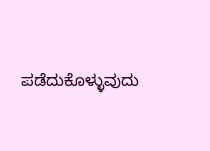ಪಡೆದುಕೊಳ್ಳುವುದು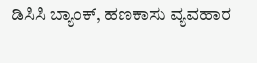ಡಿಸಿಸಿ ಬ್ಯಾಂಕ್, ಹಣಕಾಸು ವ್ಯವಹಾರ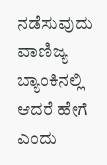ನಡೆಸುವುದು ವಾಣಿಜ್ಯ ಬ್ಯಾಂಕಿನಲ್ಲಿ ಆದರೆ ಹೇಗೆ ಎಂದು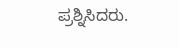ಪ್ರಶ್ನಿಸಿದರು.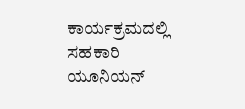ಕಾರ್ಯಕ್ರಮದಲ್ಲಿ ಸಹಕಾರಿ ಯೂನಿಯನ್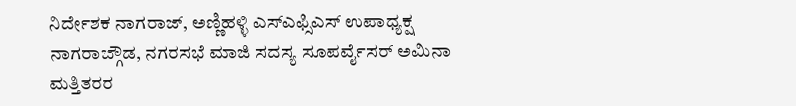ನಿರ್ದೇಶಕ ನಾಗರಾಜ್, ಅಣ್ಣಿಹಳ್ಳಿ ಎಸ್ಎಫ್ಸಿಎಸ್ ಉಪಾಧ್ಯಕ್ಷ ನಾಗರಾಜ್ಗೌಡ, ನಗರಸಭೆ ಮಾಜಿ ಸದಸ್ಯ ಸೂಪರ್ವೈಸರ್ ಅಮಿನಾ ಮತ್ತಿತರರ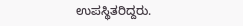ಉಪಸ್ಥಿತರಿದ್ದರು.